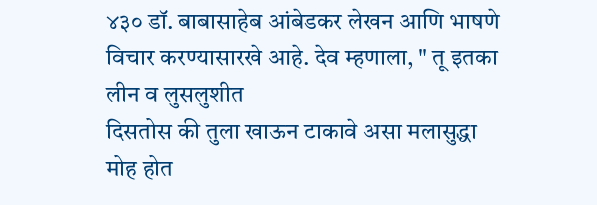४३० डॉ. बाबासाहेब आंबेडकर लेखन आणि भाषणे
विचार करण्यासारखे आहे. देव म्हणाला, " तू इतका लीन व लुसलुशीत
दिसतोस की तुला खाऊन टाकावे असा मलासुद्धा मोह होत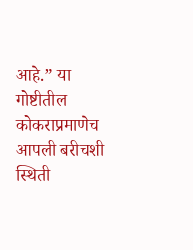आहे.” या
गोष्टीतील कोकराप्रमाणेच आपली बरीचशी स्थिती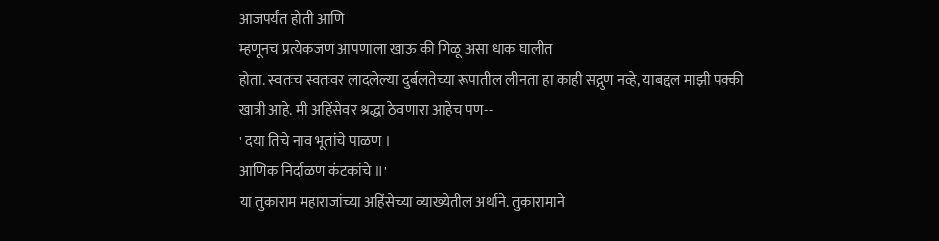आजपर्यंत होती आणि
म्हणूनच प्रत्येकजण आपणाला खाऊ की गिळू असा धाक घालीत
होता. स्वतःच स्वतःवर लादलेल्या दुर्बलतेच्या रूपातील लीनता हा काही सद्गुण नव्हे, याबद्दल माझी पक्की खात्री आहे. मी अहिंसेवर श्रद्धा ठेवणारा आहेच पण--
' दया तिचे नाव भूतांचे पाळण ।
आणिक निर्दाळण कंटकांचे ॥'
या तुकाराम महाराजांच्या अहिंसेच्या व्याख्येतील अर्थाने. तुकारामाने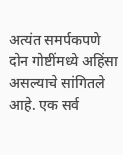अत्यंत समर्पकपणे दोन गोष्टींमध्ये अहिंसा असल्याचे सांगितले आहे. एक सर्व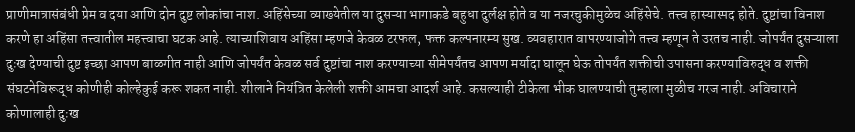प्राणीमात्रासंबंधी प्रेम व दया आणि दोन दुष्ट लोकांचा नाश. अहिंसेच्या व्याख्येतील या दुसऱ्या भागाकडे बहुधा दुर्लक्ष होते व या नजरचुकीमुळेच अहिंसेचे. तत्त्व हास्यास्पद होते. दुष्टांचा विनाश करणे हा अहिंसा तत्त्वातील महत्त्वाचा घटक आहे. त्याच्याशिवाय अहिंसा म्हणजे केवळ टरफल, फक्त कल्पनारम्य सुख. व्यवहारात वापरण्याजोगे तत्त्व म्हणून ते उरतच नाही. जोपर्यंत दुसऱ्याला दुःख देण्याची दुष्ट इच्छा आपण बाळगीत नाही आणि जोपर्यंत केवळ सर्व दुष्टांचा नाश करण्याच्या सीमेपर्यंतच आपण मर्यादा घालून घेऊ तोपर्यंत शक्तीची उपासना करण्याविरुद्ध व शक्ती संघटनेविरूद्ध कोणीही कोल्हेकुई करू शकत नाही. शीलाने नियंत्रित केलेली शक्ती आमचा आदर्श आहे. कसल्याही टीकेला भीक घालण्याची तुम्हाला मुळीच गरज नाही. अविचाराने कोणालाही दुःख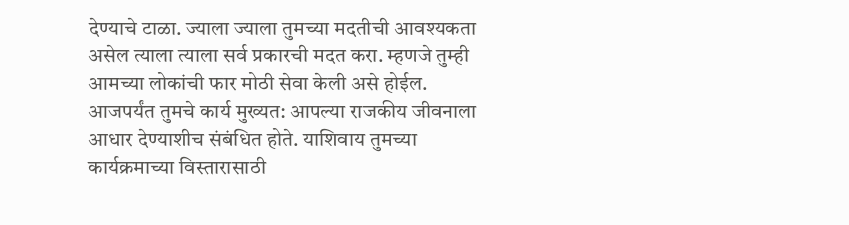देण्याचे टाळा. ज्याला ज्याला तुमच्या मदतीची आवश्यकता असेल त्याला त्याला सर्व प्रकारची मदत करा. म्हणजे तुम्ही आमच्या लोकांची फार मोठी सेवा केली असे होईल. आजपर्यंत तुमचे कार्य मुख्यत: आपल्या राजकीय जीवनाला आधार देण्याशीच संबंधित होते. याशिवाय तुमच्या कार्यक्रमाच्या विस्तारासाठी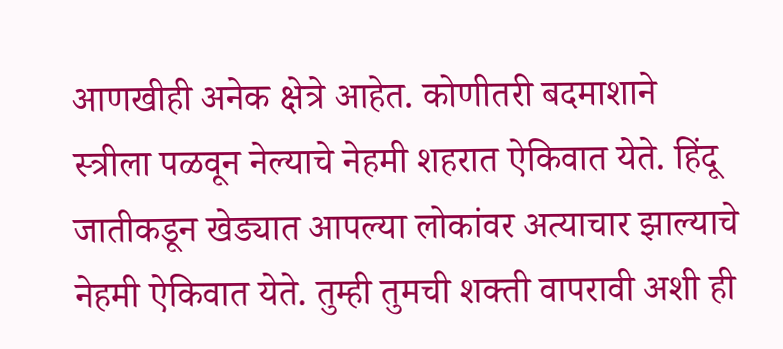आणखीही अनेक क्षेत्रे आहेत. कोणीतरी बदमाशाने स्त्रीला पळवून नेल्याचे नेहमी शहरात ऐकिवात येते. हिंदू जातीकडून खेड्यात आपल्या लोकांवर अत्याचार झाल्याचे नेहमी ऐकिवात येते. तुम्ही तुमची शक्ती वापरावी अशी ही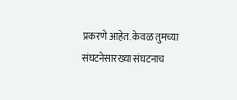प्रकरणे आहेत. केवळ तुमच्या संघटनेसारख्या संघटनाच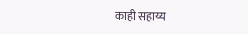काही सहाय्य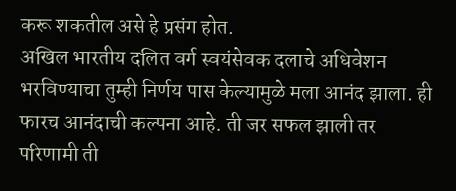करू शकतील असे हे प्रसंग होत.
अखिल भारतीय दलित वर्ग स्वयंसेवक दलाचे अधिवेशन भरविण्याचा तुम्ही निर्णय पास केल्यामुळे मला आनंद झाला. ही फारच आनंदाची कल्पना आहे. ती जर सफल झाली तर परिणामी ती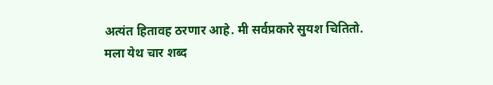अत्यंत हितावह ठरणार आहे. मी सर्वप्रकारे सुयश चितितो.
मला येथ चार शब्द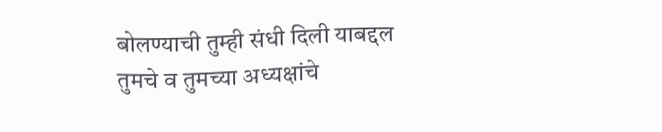बोलण्याची तुम्ही संधी दिली याबद्दल तुमचे व तुमच्या अध्यक्षांचे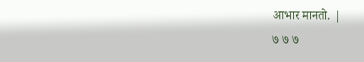आभार मानतो. |
७ ७ ७